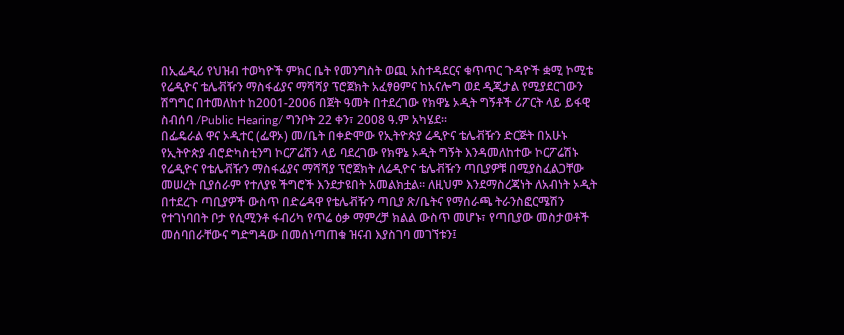በኢፌዲሪ የህዝብ ተወካዮች ምክር ቤት የመንግስት ወጪ አስተዳደርና ቁጥጥር ጉዳዮች ቋሚ ኮሚቴ የሬዲዮና ቴሌቭዥን ማስፋፊያና ማሻሻያ ፕሮጀክት አፈፃፀምና ከአናሎግ ወደ ዲጂታል የሚያደርገውን ሽግግር በተመለከተ ከ2001-2006 በጀት ዓመት በተደረገው የክዋኔ ኦዲት ግኝቶች ሪፖርት ላይ ይፋዊ ስብሰባ /Public Hearing/ ግንቦት 22 ቀን፣ 2008 ዓ.ም አካሄደ፡፡
በፌዴራል ዋና ኦዲተር (ፌዋኦ) መ/ቤት በቀድሞው የኢትዮጵያ ሬዲዮና ቴሌቭዥን ድርጅት በአሁኑ የኢትዮጵያ ብሮድካስቲንግ ኮርፖሬሽን ላይ ባደረገው የክዋኔ ኦዲት ግኝት እንዳመለከተው ኮርፖሬሽኑ የሬዲዮና የቴሌቭዥን ማስፋፊያና ማሻሻያ ፕሮጀክት ለሬዲዮና ቴሌቭዥን ጣቢያዎቹ በሚያስፈልጋቸው መሠረት ቢያሰራም የተለያዩ ችግሮች እንደታዩበት አመልክቷል፡፡ ለዚህም እንደማስረጃነት ለአብነት ኦዲት በተደረጉ ጣቢያዎች ውስጥ በድሬዳዋ የቴሌቭዥን ጣቢያ ጽ/ቤትና የማሰራጫ ትራንስፎርሜሽን የተገነባበት ቦታ የሲሚንቶ ፋብሪካ የጥሬ ዕቃ ማምረቻ ክልል ውስጥ መሆኑ፣ የጣቢያው መስታወቶች መሰባበራቸውና ግድግዳው በመሰነጣጠቁ ዝናብ እያስገባ መገኘቱን፤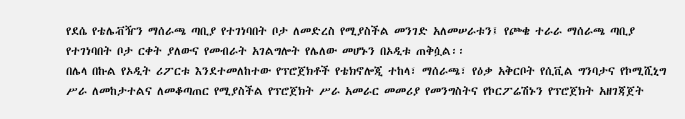የደሴ የቴሌቭዥን ማሰራጫ ጣቢያ የተገነባበት ቦታ ለመድረስ የሚያስችል መንገድ አለመሠራቱን፤ የጮቄ ተራራ ማሰራጫ ጣቢያ የተገነባበት ቦታ ርቀት ያለውና የመብራት አገልግሎት የሌለው መሆኑን በኦዲቱ ጠቅሷል፡፡
በሌላ በኩል የኦዲት ሪፖርቱ እንደተመለከተው የፕሮጀክቶች የቴክኖሎጂ ተከላ፣ ማሰራጫ፣ የዕቃ አቅርቦት የሲቪል ግንባታና የኮሚሺኒግ ሥራ ለመከታተልና ለመቆጣጠር የሚያስችል የፕሮጀክት ሥራ አመራር መመሪያ የመንግስትና የኮርፖሬሽኑን የፕሮጀክት አዘገጃጀት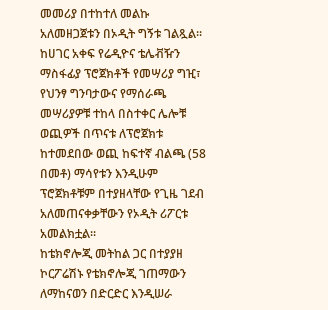መመሪያ በተከተለ መልኩ አለመዘጋጀቱን በኦዲት ግኝቱ ገልጿል፡፡
ከሀገር አቀፍ የሬዲዮና ቴሌቭዥን ማስፋፊያ ፕሮጀክቶች የመሣሪያ ግዢ፣ የህንፃ ግንባታውና የማሰራጫ መሣሪያዎቹ ተከላ በስተቀር ሌሎቹ ወጪዎች በጥናቱ ለፕሮጀክቱ ከተመደበው ወጪ ከፍተኛ ብልጫ (58 በመቶ) ማሳየቱን እንዲሁም ፕሮጀክቶቹም በተያዘላቸው የጊዜ ገደብ አለመጠናቀቃቸውን የኦዲት ሪፖርቱ አመልክቷል፡፡
ከቴክኖሎጂ መትከል ጋር በተያያዘ ኮርፖሬሽኑ የቴክኖሎጂ ገጠማውን ለማከናወን በድርድር እንዲሠራ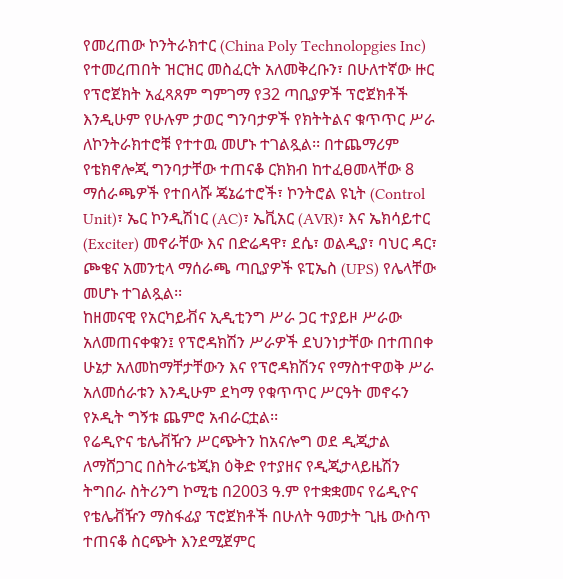የመረጠው ኮንትራክተር (China Poly Technolopgies Inc) የተመረጠበት ዝርዝር መስፈርት አለመቅረቡን፣ በሁለተኛው ዙር የፕሮጀክት አፈጻጸም ግምገማ የ32 ጣቢያዎች ፕሮጀክቶች እንዲሁም የሁሉም ታወር ግንባታዎች የክትትልና ቁጥጥር ሥራ ለኮንትራክተሮቹ የተተዉ መሆኑ ተገልጿል፡፡ በተጨማሪም የቴክኖሎጂ ግንባታቸው ተጠናቆ ርክክብ ከተፈፀመላቸው 8 ማሰራጫዎች የተበላሹ ጄኔሬተሮች፣ ኮንትሮል ዩኒት (Control Unit)፣ ኤር ኮንዲሽነር (AC)፣ ኤቪአር (AVR)፣ እና ኤክሳይተር (Exciter) መኖራቸው እና በድሬዳዋ፣ ደሴ፣ ወልዲያ፣ ባህር ዳር፣ ጮቄና አመንቲላ ማሰራጫ ጣቢያዎች ዩፒኤስ (UPS) የሌላቸው መሆኑ ተገልጿል፡፡
ከዘመናዊ የአርካይቭና ኢዲቲንግ ሥራ ጋር ተያይዞ ሥራው አለመጠናቀቁን፤ የፕሮዳክሽን ሥራዎች ደህንነታቸው በተጠበቀ ሁኔታ አለመከማቸታቸውን እና የፕሮዳክሽንና የማስተዋወቅ ሥራ አለመሰራቱን እንዲሁም ደካማ የቁጥጥር ሥርዓት መኖሩን የኦዲት ግኝቱ ጨምሮ አብራርቷል፡፡
የሬዲዮና ቴሌቭዥን ሥርጭትን ከአናሎግ ወደ ዲጂታል ለማሸጋገር በስትራቴጂክ ዕቅድ የተያዘና የዲጂታላይዜሽን ትግበራ ስትሪንግ ኮሚቴ በ2003 ዓ.ም የተቋቋመና የሬዲዮና የቴሌቭዥን ማስፋፊያ ፕሮጀክቶች በሁለት ዓመታት ጊዜ ውስጥ ተጠናቆ ስርጭት እንደሚጀምር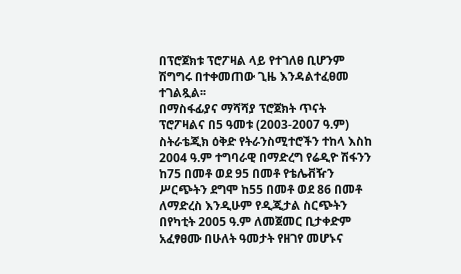በፕሮጀክቱ ፕሮፖዛል ላይ የተገለፀ ቢሆንም ሽግግሩ በተቀመጠው ጊዜ እንዳልተፈፀመ ተገልጿል፡፡
በማስፋፊያና ማሻሻያ ፕሮጀክት ጥናት ፕሮፖዛልና በ5 ዓመቱ (2003-2007 ዓ.ም) ስትራቴጂክ ዕቅድ የትራንስሚተሮችን ተከላ እስከ 2004 ዓ.ም ተግባራዊ በማድረግ የሬዲዮ ሽፋንን ከ75 በመቶ ወደ 95 በመቶ የቴሌቭዥን ሥርጭትን ደግሞ ከ55 በመቶ ወደ 86 በመቶ ለማድረስ እንዲሁም የዲጂታል ስርጭትን በየካቲት 2005 ዓ.ም ለመጀመር ቢታቀድም አፈፃፀሙ በሁለት ዓመታት የዘገየ መሆኑና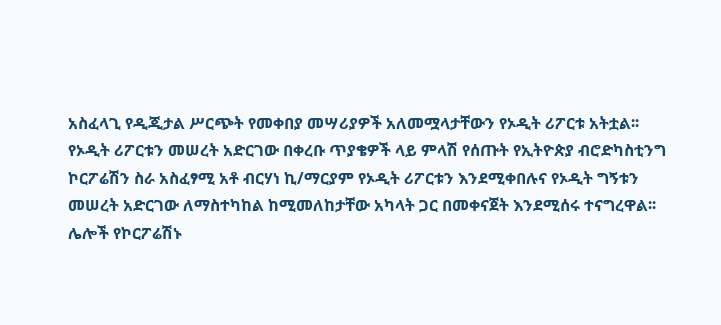አስፈላጊ የዲጂታል ሥርጭት የመቀበያ መሣሪያዎች አለመሟላታቸውን የኦዲት ሪፖርቱ አትቷል፡፡
የኦዲት ሪፖርቱን መሠረት አድርገው በቀረቡ ጥያቄዎች ላይ ምላሽ የሰጡት የኢትዮጵያ ብሮድካስቲንግ ኮርፖሬሽን ስራ አስፈፃሚ አቶ ብርሃነ ኪ/ማርያም የኦዲት ሪፖርቱን እንደሚቀበሉና የኦዲት ግኝቱን መሠረት አድርገው ለማስተካከል ከሚመለከታቸው አካላት ጋር በመቀናጀት እንደሚሰሩ ተናግረዋል፡፡
ሌሎች የኮርፖሬሽኑ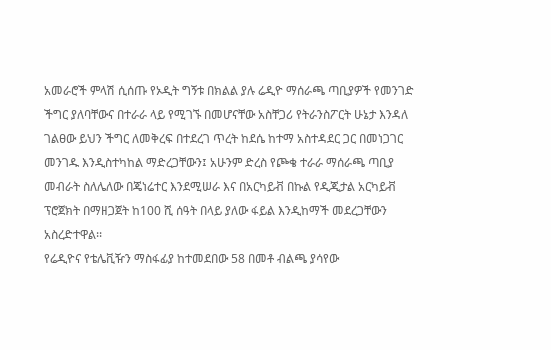አመራሮች ምላሽ ሲሰጡ የኦዲት ግኝቱ በክልል ያሉ ሬዲዮ ማሰራጫ ጣቢያዎች የመንገድ ችግር ያለባቸውና በተራራ ላይ የሚገኙ በመሆናቸው አስቸጋሪ የትራንስፖርት ሁኔታ እንዳለ ገልፀው ይህን ችግር ለመቅረፍ በተደረገ ጥረት ከደሴ ከተማ አስተዳደር ጋር በመነጋገር መንገዱ እንዲስተካከል ማድረጋቸውን፤ አሁንም ድረስ የጮቄ ተራራ ማሰራጫ ጣቢያ መብራት ስለሌለው በጄነሬተር እንደሚሠራ እና በአርካይቭ በኩል የዲጂታል አርካይቭ ፕሮጀክት በማዘጋጀት ከ100 ሺ ሰዓት በላይ ያለው ፋይል እንዲከማች መደረጋቸውን አስረድተዋል፡፡
የሬዲዮና የቴሌቪዥን ማስፋፊያ ከተመደበው 58 በመቶ ብልጫ ያሳየው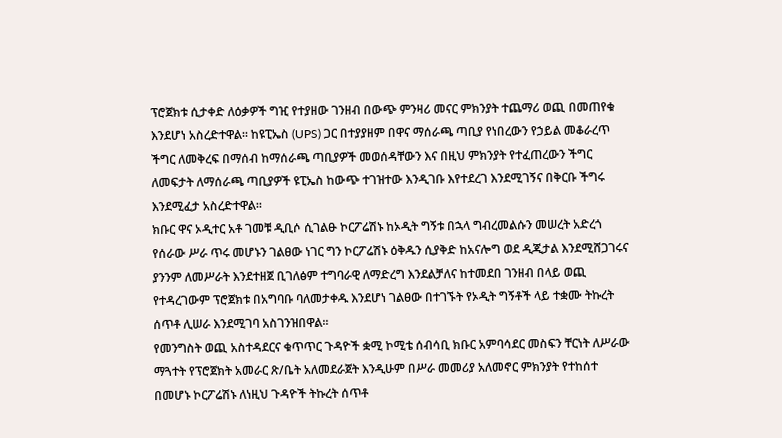ፕሮጀክቱ ሲታቀድ ለዕቃዎች ግዢ የተያዘው ገንዘብ በውጭ ምንዛሪ መናር ምክንያት ተጨማሪ ወጪ በመጠየቁ እንደሆነ አስረድተዋል፡፡ ከዩፒኤስ (UPS) ጋር በተያያዘም በዋና ማሰራጫ ጣቢያ የነበረውን የኃይል መቆራረጥ ችግር ለመቅረፍ በማሰብ ከማሰራጫ ጣቢያዎች መወሰዳቸውን እና በዚህ ምክንያት የተፈጠረውን ችግር ለመፍታት ለማሰራጫ ጣቢያዎች ዩፒኤስ ከውጭ ተገዝተው እንዲገቡ እየተደረገ እንደሚገኝና በቅርቡ ችግሩ እንደሚፈታ አስረድተዋል፡፡
ክቡር ዋና ኦዲተር አቶ ገመቹ ዲቢሶ ሲገልፁ ኮርፖሬሽኑ ከኦዲት ግኝቱ በኋላ ግብረመልሱን መሠረት አድረጎ የሰራው ሥራ ጥሩ መሆኑን ገልፀው ነገር ግን ኮርፖሬሽኑ ዕቅዱን ሲያቅድ ከአናሎግ ወደ ዲጂታል እንደሚሸጋገሩና ያንንም ለመሥራት እንደተዘጀ ቢገለፅም ተግባራዊ ለማድረግ እንደልቻለና ከተመደበ ገንዘብ በላይ ወጪ የተዳረገውም ፕሮጀክቱ በአግባቡ ባለመታቀዱ እንደሆነ ገልፀው በተገኙት የኦዲት ግኝቶች ላይ ተቋሙ ትኩረት ሰጥቶ ሊሠራ እንደሚገባ አስገንዝበዋል፡፡
የመንግስት ወጪ አስተዳደርና ቁጥጥር ጉዳዮች ቋሚ ኮሚቴ ሰብሳቢ ክቡር አምባሳደር መስፍን ቸርነት ለሥራው ማጓተት የፕሮጀክት አመራር ጽ/ቤት አለመደራጀት እንዲሁም በሥራ መመሪያ አለመኖር ምክንያት የተከሰተ በመሆኑ ኮርፖሬሽኑ ለነዚህ ጉዳዮች ትኩረት ሰጥቶ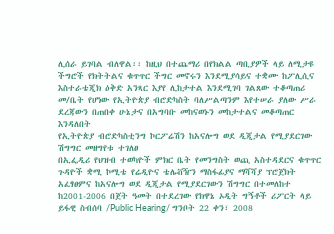ሊሰራ ይገባል ብለዋል፡፡ ከዚህ በተጨማሪ በየክልል ጣቢያዎች ላይ ለሚታዩ ችግሮች የክትትልና ቁጥጥር ችግር መኖሩን እንደሚያሳይና ተቋሙ ከፖሊሲና እስተራቴጂክ ዕቅድ አንጻር እያየ ሊከታተል እንደሚገባ ገልጸው ተቆጣጠሪ መ/ቤት የሆነው የኢትዮጵያ ብሮድካስት ባለሥልጣንም እየተሠራ ያለው ሥራ ደረጃውን በጠበቀ ሁኔታና በአግባቡ መከናወኑን መከታተልና መቆጣጠር እንዳለበት
የኢትዮጵያ ብሮድካስቲንግ ኮርፖሬሽን ከአናሎግ ወደ ዲጂታል የሚያደርገው ሽግግር መዘግየቱ ተገለፀ
በኢፌዲሪ የህዝብ ተወካዮች ምክር ቤት የመንግስት ወጪ አስተዳደርና ቁጥጥር ጉዳዮች ቋሚ ኮሚቴ የሬዲዮና ቴሌቭዥን ማስፋፊያና ማሻሻያ ፕሮጀክት አፈፃፀምና ከአናሎግ ወደ ዲጂታል የሚያደርገውን ሽግግር በተመለከተ ከ2001-2006 በጀት ዓመት በተደረገው የክዋኔ ኦዲት ግኝቶች ሪፖርት ላይ ይፋዊ ስብሰባ /Public Hearing/ ግንቦት 22 ቀን፣ 2008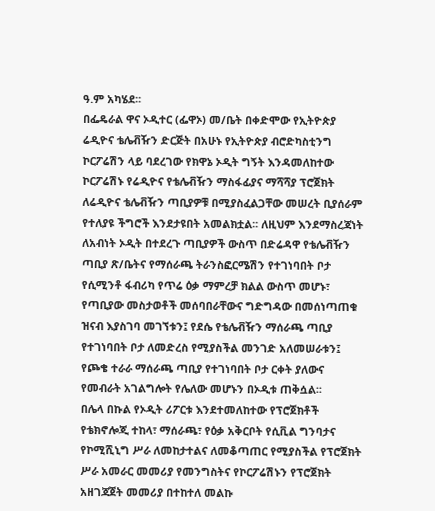ዓ.ም አካሄደ፡፡
በፌዴራል ዋና ኦዲተር (ፌዋኦ) መ/ቤት በቀድሞው የኢትዮጵያ ሬዲዮና ቴሌቭዥን ድርጅት በአሁኑ የኢትዮጵያ ብሮድካስቲንግ ኮርፖሬሽን ላይ ባደረገው የክዋኔ ኦዲት ግኝት እንዳመለከተው ኮርፖሬሽኑ የሬዲዮና የቴሌቭዥን ማስፋፊያና ማሻሻያ ፕሮጀክት ለሬዲዮና ቴሌቭዥን ጣቢያዎቹ በሚያስፈልጋቸው መሠረት ቢያሰራም የተለያዩ ችግሮች እንደታዩበት አመልክቷል፡፡ ለዚህም እንደማስረጃነት ለአብነት ኦዲት በተደረጉ ጣቢያዎች ውስጥ በድሬዳዋ የቴሌቭዥን ጣቢያ ጽ/ቤትና የማሰራጫ ትራንስፎርሜሽን የተገነባበት ቦታ የሲሚንቶ ፋብሪካ የጥሬ ዕቃ ማምረቻ ክልል ውስጥ መሆኑ፣ የጣቢያው መስታወቶች መሰባበራቸውና ግድግዳው በመሰነጣጠቁ ዝናብ እያስገባ መገኘቱን፤ የደሴ የቴሌቭዥን ማሰራጫ ጣቢያ የተገነባበት ቦታ ለመድረስ የሚያስችል መንገድ አለመሠራቱን፤ የጮቄ ተራራ ማሰራጫ ጣቢያ የተገነባበት ቦታ ርቀት ያለውና የመብራት አገልግሎት የሌለው መሆኑን በኦዲቱ ጠቅሷል፡፡
በሌላ በኩል የኦዲት ሪፖርቱ እንደተመለከተው የፕሮጀክቶች የቴክኖሎጂ ተከላ፣ ማሰራጫ፣ የዕቃ አቅርቦት የሲቪል ግንባታና የኮሚሺኒግ ሥራ ለመከታተልና ለመቆጣጠር የሚያስችል የፕሮጀክት ሥራ አመራር መመሪያ የመንግስትና የኮርፖሬሽኑን የፕሮጀክት አዘገጃጀት መመሪያ በተከተለ መልኩ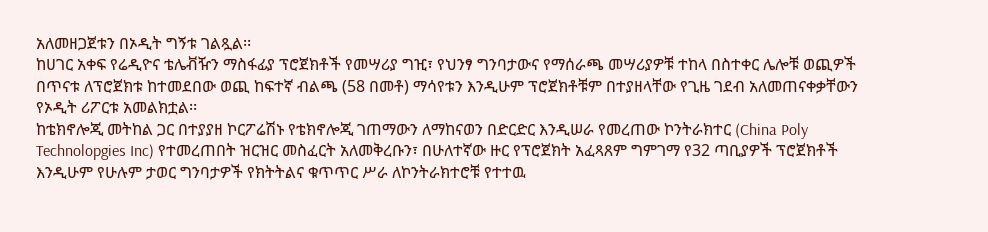አለመዘጋጀቱን በኦዲት ግኝቱ ገልጿል፡፡
ከሀገር አቀፍ የሬዲዮና ቴሌቭዥን ማስፋፊያ ፕሮጀክቶች የመሣሪያ ግዢ፣ የህንፃ ግንባታውና የማሰራጫ መሣሪያዎቹ ተከላ በስተቀር ሌሎቹ ወጪዎች በጥናቱ ለፕሮጀክቱ ከተመደበው ወጪ ከፍተኛ ብልጫ (58 በመቶ) ማሳየቱን እንዲሁም ፕሮጀክቶቹም በተያዘላቸው የጊዜ ገደብ አለመጠናቀቃቸውን የኦዲት ሪፖርቱ አመልክቷል፡፡
ከቴክኖሎጂ መትከል ጋር በተያያዘ ኮርፖሬሽኑ የቴክኖሎጂ ገጠማውን ለማከናወን በድርድር እንዲሠራ የመረጠው ኮንትራክተር (China Poly Technolopgies Inc) የተመረጠበት ዝርዝር መስፈርት አለመቅረቡን፣ በሁለተኛው ዙር የፕሮጀክት አፈጻጸም ግምገማ የ32 ጣቢያዎች ፕሮጀክቶች እንዲሁም የሁሉም ታወር ግንባታዎች የክትትልና ቁጥጥር ሥራ ለኮንትራክተሮቹ የተተዉ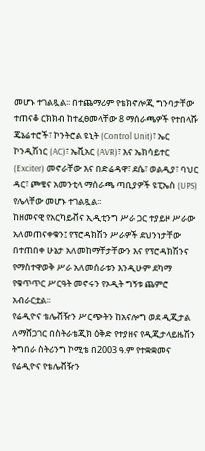መሆኑ ተገልጿል፡፡ በተጨማሪም የቴክኖሎጂ ግንባታቸው ተጠናቆ ርክክብ ከተፈፀመላቸው 8 ማሰራጫዎች የተበላሹ ጄኔሬተሮች፣ ኮንትሮል ዩኒት (Control Unit)፣ ኤር ኮንዲሽነር (AC)፣ ኤቪአር (AVR)፣ እና ኤክሳይተር (Exciter) መኖራቸው እና በድሬዳዋ፣ ደሴ፣ ወልዲያ፣ ባህር ዳር፣ ጮቄና አመንቲላ ማሰራጫ ጣቢያዎች ዩፒኤስ (UPS) የሌላቸው መሆኑ ተገልጿል፡፡
ከዘመናዊ የአርካይቭና ኢዲቲንግ ሥራ ጋር ተያይዞ ሥራው አለመጠናቀቁን፤ የፕሮዳክሽን ሥራዎች ደህንነታቸው በተጠበቀ ሁኔታ አለመከማቸታቸውን እና የፕሮዳክሽንና የማስተዋወቅ ሥራ አለመሰራቱን እንዲሁም ደካማ የቁጥጥር ሥርዓት መኖሩን የኦዲት ግኝቱ ጨምሮ አብራርቷል፡፡
የሬዲዮና ቴሌቭዥን ሥርጭትን ከአናሎግ ወደ ዲጂታል ለማሸጋገር በስትራቴጂክ ዕቅድ የተያዘና የዲጂታላይዜሽን ትግበራ ስትሪንግ ኮሚቴ በ2003 ዓ.ም የተቋቋመና የሬዲዮና የቴሌቭዥን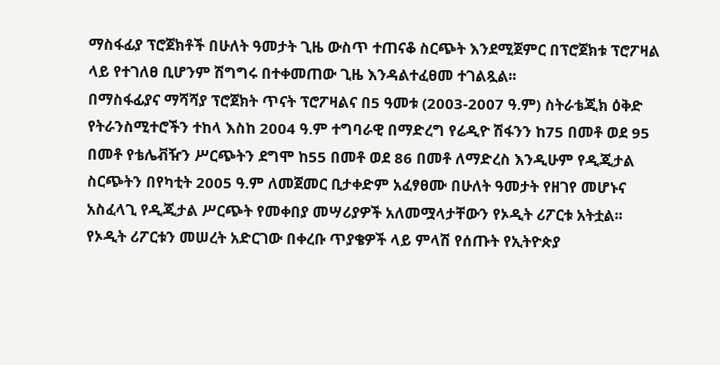ማስፋፊያ ፕሮጀክቶች በሁለት ዓመታት ጊዜ ውስጥ ተጠናቆ ስርጭት እንደሚጀምር በፕሮጀክቱ ፕሮፖዛል ላይ የተገለፀ ቢሆንም ሽግግሩ በተቀመጠው ጊዜ እንዳልተፈፀመ ተገልጿል፡፡
በማስፋፊያና ማሻሻያ ፕሮጀክት ጥናት ፕሮፖዛልና በ5 ዓመቱ (2003-2007 ዓ.ም) ስትራቴጂክ ዕቅድ የትራንስሚተሮችን ተከላ እስከ 2004 ዓ.ም ተግባራዊ በማድረግ የሬዲዮ ሽፋንን ከ75 በመቶ ወደ 95 በመቶ የቴሌቭዥን ሥርጭትን ደግሞ ከ55 በመቶ ወደ 86 በመቶ ለማድረስ እንዲሁም የዲጂታል ስርጭትን በየካቲት 2005 ዓ.ም ለመጀመር ቢታቀድም አፈፃፀሙ በሁለት ዓመታት የዘገየ መሆኑና አስፈላጊ የዲጂታል ሥርጭት የመቀበያ መሣሪያዎች አለመሟላታቸውን የኦዲት ሪፖርቱ አትቷል፡፡
የኦዲት ሪፖርቱን መሠረት አድርገው በቀረቡ ጥያቄዎች ላይ ምላሽ የሰጡት የኢትዮጵያ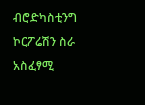ብሮድካስቲንግ ኮርፖሬሽን ስራ አስፈፃሚ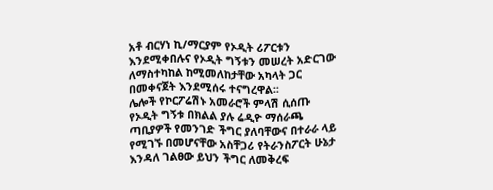አቶ ብርሃነ ኪ/ማርያም የኦዲት ሪፖርቱን እንደሚቀበሉና የኦዲት ግኝቱን መሠረት አድርገው ለማስተካከል ከሚመለከታቸው አካላት ጋር በመቀናጀት እንደሚሰሩ ተናግረዋል፡፡
ሌሎች የኮርፖሬሽኑ አመራሮች ምላሽ ሲሰጡ የኦዲት ግኝቱ በክልል ያሉ ሬዲዮ ማሰራጫ ጣቢያዎች የመንገድ ችግር ያለባቸውና በተራራ ላይ የሚገኙ በመሆናቸው አስቸጋሪ የትራንስፖርት ሁኔታ እንዳለ ገልፀው ይህን ችግር ለመቅረፍ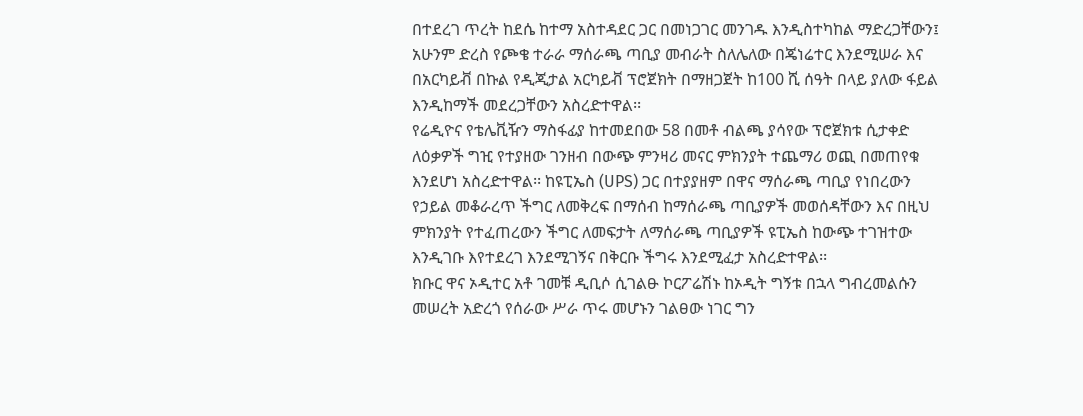በተደረገ ጥረት ከደሴ ከተማ አስተዳደር ጋር በመነጋገር መንገዱ እንዲስተካከል ማድረጋቸውን፤ አሁንም ድረስ የጮቄ ተራራ ማሰራጫ ጣቢያ መብራት ስለሌለው በጄነሬተር እንደሚሠራ እና በአርካይቭ በኩል የዲጂታል አርካይቭ ፕሮጀክት በማዘጋጀት ከ100 ሺ ሰዓት በላይ ያለው ፋይል እንዲከማች መደረጋቸውን አስረድተዋል፡፡
የሬዲዮና የቴሌቪዥን ማስፋፊያ ከተመደበው 58 በመቶ ብልጫ ያሳየው ፕሮጀክቱ ሲታቀድ ለዕቃዎች ግዢ የተያዘው ገንዘብ በውጭ ምንዛሪ መናር ምክንያት ተጨማሪ ወጪ በመጠየቁ እንደሆነ አስረድተዋል፡፡ ከዩፒኤስ (UPS) ጋር በተያያዘም በዋና ማሰራጫ ጣቢያ የነበረውን የኃይል መቆራረጥ ችግር ለመቅረፍ በማሰብ ከማሰራጫ ጣቢያዎች መወሰዳቸውን እና በዚህ ምክንያት የተፈጠረውን ችግር ለመፍታት ለማሰራጫ ጣቢያዎች ዩፒኤስ ከውጭ ተገዝተው እንዲገቡ እየተደረገ እንደሚገኝና በቅርቡ ችግሩ እንደሚፈታ አስረድተዋል፡፡
ክቡር ዋና ኦዲተር አቶ ገመቹ ዲቢሶ ሲገልፁ ኮርፖሬሽኑ ከኦዲት ግኝቱ በኋላ ግብረመልሱን መሠረት አድረጎ የሰራው ሥራ ጥሩ መሆኑን ገልፀው ነገር ግን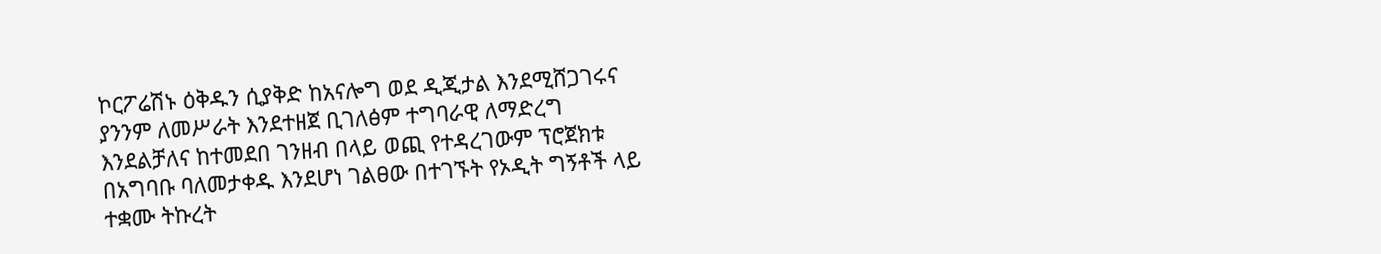ኮርፖሬሽኑ ዕቅዱን ሲያቅድ ከአናሎግ ወደ ዲጂታል እንደሚሸጋገሩና ያንንም ለመሥራት እንደተዘጀ ቢገለፅም ተግባራዊ ለማድረግ እንደልቻለና ከተመደበ ገንዘብ በላይ ወጪ የተዳረገውም ፕሮጀክቱ በአግባቡ ባለመታቀዱ እንደሆነ ገልፀው በተገኙት የኦዲት ግኝቶች ላይ ተቋሙ ትኩረት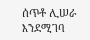ሰጥቶ ሊሠራ እንደሚገባ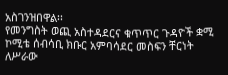አስገንዝበዋል፡፡
የመንግስት ወጪ አስተዳደርና ቁጥጥር ጉዳዮች ቋሚ ኮሚቴ ሰብሳቢ ክቡር አምባሳደር መስፍን ቸርነት ለሥራው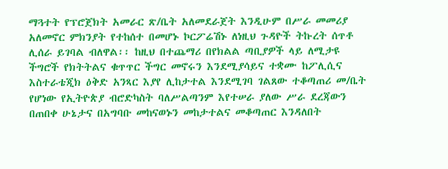ማጓተት የፕሮጀክት አመራር ጽ/ቤት አለመደራጀት እንዲሁም በሥራ መመሪያ አለመኖር ምክንያት የተከሰተ በመሆኑ ኮርፖሬሽኑ ለነዚህ ጉዳዮች ትኩረት ሰጥቶ ሊሰራ ይገባል ብለዋል፡፡ ከዚህ በተጨማሪ በየክልል ጣቢያዎች ላይ ለሚታዩ ችግሮች የክትትልና ቁጥጥር ችግር መኖሩን እንደሚያሳይና ተቋሙ ከፖሊሲና እስተራቴጂክ ዕቅድ አንጻር እያየ ሊከታተል እንደሚገባ ገልጸው ተቆጣጠሪ መ/ቤት የሆነው የኢትዮጵያ ብሮድካስት ባለሥልጣንም እየተሠራ ያለው ሥራ ደረጃውን በጠበቀ ሁኔታና በአግባቡ መከናወኑን መከታተልና መቆጣጠር እንዳለበት